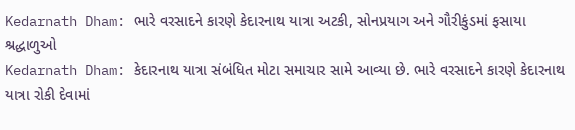Kedarnath Dham: ભારે વરસાદને કારણે કેદારનાથ યાત્રા અટકી, સોનપ્રયાગ અને ગૌરીકુંડમાં ફસાયા શ્રદ્ધાળુઓ
Kedarnath Dham: કેદારનાથ યાત્રા સંબંધિત મોટા સમાચાર સામે આવ્યા છે. ભારે વરસાદને કારણે કેદારનાથ યાત્રા રોકી દેવામાં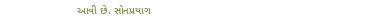આવી છે. સોનપ્રયાગ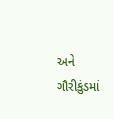અને ગૌરીકુંડમાં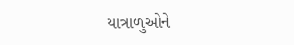યાત્રાળુઓને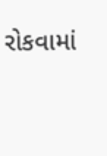રોકવામાં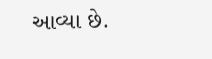આવ્યા છે.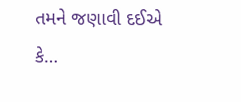તમને જણાવી દઈએ કે…